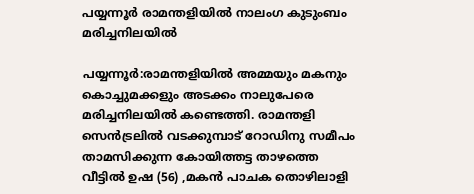പയ്യന്നൂര്‍ രാമന്തളിയില്‍ നാലംഗ കുടുംബം മരിച്ചനിലയില്‍

പയ്യന്നൂര്‍:രാമന്തളിയില്‍ അമ്മയും മകനും കൊച്ചുമക്കളും അടക്കം നാലുപേരെ മരിച്ചനിലയില്‍ കണ്ടെത്തി. രാമന്തളി സെന്‍ട്രലില്‍ വടക്കുമ്പാട് റോഡിനു സമീപം താമസിക്കുന്ന കോയിത്തട്ട താഴത്തെ വീട്ടില്‍ ഉഷ (56) ,മകന്‍ പാചക തൊഴിലാളി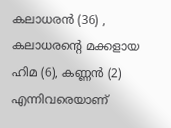കലാധരന്‍ (36) , കലാധരന്റെ മക്കളായ ഹിമ (6), കണ്ണന്‍ (2) എന്നിവരെയാണ്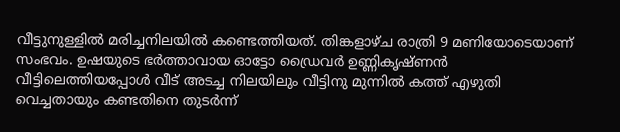വീട്ടുനുള്ളില്‍ മരിച്ചനിലയില്‍ കണ്ടെത്തിയത്. തിങ്കളാഴ്ച രാത്രി 9 മണിയോടെയാണ് സംഭവം. ഉഷയുടെ ഭര്‍ത്താവായ ഓട്ടോ ഡ്രൈവര്‍ ഉണ്ണികൃഷ്ണന്‍ വീട്ടിലെത്തിയപ്പോള്‍ വീട് അടച്ച നിലയിലും വീട്ടിനു മുന്നില്‍ കത്ത് എഴുതി വെച്ചതായും കണ്ടതിനെ തുടര്‍ന്ന്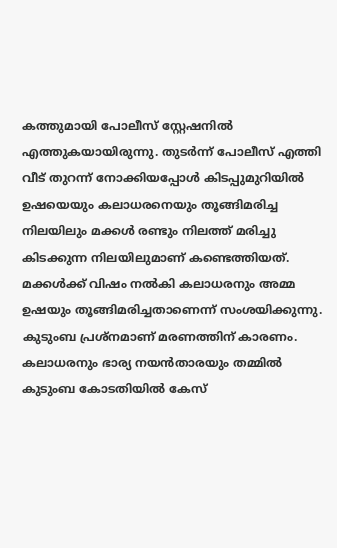കത്തുമായി പോലീസ് സ്റ്റേഷനില്‍ എത്തുകയായിരുന്നു. തുടര്‍ന്ന് പോലീസ് എത്തി വീട് തുറന്ന് നോക്കിയപ്പോള്‍ കിടപ്പുമുറിയില്‍ ഉഷയെയും കലാധരനെയും തൂങ്ങിമരിച്ച നിലയിലും മക്കള്‍ രണ്ടും നിലത്ത് മരിച്ചു കിടക്കുന്ന നിലയിലുമാണ് കണ്ടെത്തിയത്. മക്കള്‍ക്ക് വിഷം നല്‍കി കലാധരനും അമ്മ ഉഷയും തൂങ്ങിമരിച്ചതാണെന്ന് സംശയിക്കുന്നു. കുടുംബ പ്രശ്‌നമാണ് മരണത്തിന് കാരണം. കലാധരനും ഭാര്യ നയന്‍താരയും തമ്മില്‍ കുടുംബ കോടതിയില്‍ കേസ്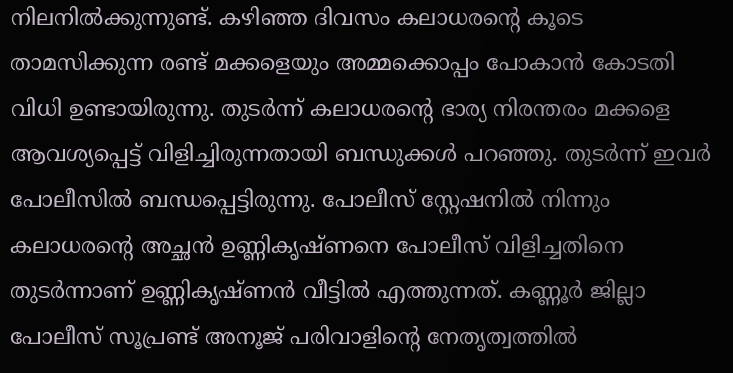നിലനില്‍ക്കുന്നുണ്ട്. കഴിഞ്ഞ ദിവസം കലാധരന്റെ കൂടെ താമസിക്കുന്ന രണ്ട് മക്കളെയും അമ്മക്കൊപ്പം പോകാന്‍ കോടതി വിധി ഉണ്ടായിരുന്നു. തുടര്‍ന്ന് കലാധരന്റെ ഭാര്യ നിരന്തരം മക്കളെ ആവശ്യപ്പെട്ട് വിളിച്ചിരുന്നതായി ബന്ധുക്കള്‍ പറഞ്ഞു. തുടര്‍ന്ന് ഇവര്‍ പോലീസില്‍ ബന്ധപ്പെട്ടിരുന്നു. പോലീസ് സ്റ്റേഷനില്‍ നിന്നും കലാധരന്റെ അച്ഛന്‍ ഉണ്ണികൃഷ്ണനെ പോലീസ് വിളിച്ചതിനെ തുടര്‍ന്നാണ് ഉണ്ണികൃഷ്ണന്‍ വീട്ടില്‍ എത്തുന്നത്. കണ്ണൂര്‍ ജില്ലാ പോലീസ് സൂപ്രണ്ട് അനൂജ് പരിവാളിന്റെ നേതൃത്വത്തില്‍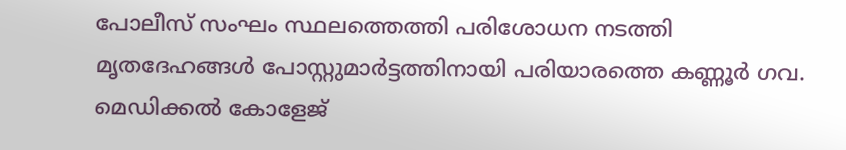പോലീസ് സംഘം സ്ഥലത്തെത്തി പരിശോധന നടത്തി മൃതദേഹങ്ങള്‍ പോസ്റ്റുമാര്‍ട്ടത്തിനായി പരിയാരത്തെ കണ്ണൂര്‍ ഗവ. മെഡിക്കല്‍ കോളേജ്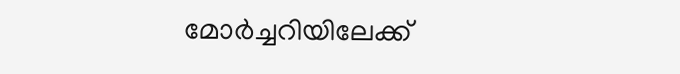മോര്‍ച്ചറിയിലേക്ക്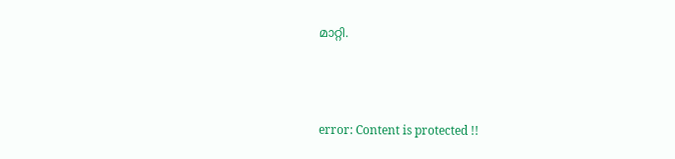മാറ്റി.



error: Content is protected !!